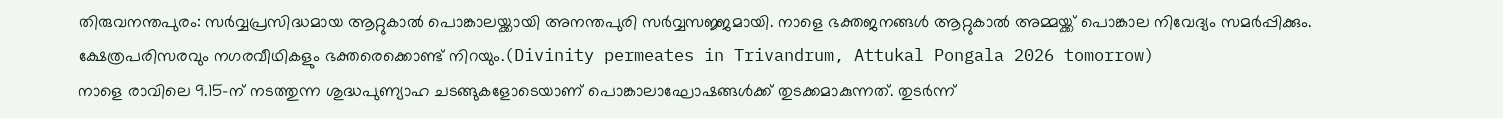തിരുവനന്തപുരം: സർവ്വപ്രസിദ്ധമായ ആറ്റുകാൽ പൊങ്കാലയ്ക്കായി അനന്തപുരി സർവ്വസജ്ജമായി. നാളെ ഭക്തജനങ്ങൾ ആറ്റുകാൽ അമ്മയ്ക്ക് പൊങ്കാല നിവേദ്യം സമർപ്പിക്കും. ക്ഷേത്രപരിസരവും നഗരവീഥികളും ഭക്തരെക്കൊണ്ട് നിറയും.(Divinity permeates in Trivandrum, Attukal Pongala 2026 tomorrow)
നാളെ രാവിലെ 9.15-ന് നടത്തുന്ന ശുദ്ധപുണ്യാഹ ചടങ്ങുകളോടെയാണ് പൊങ്കാലാഘോഷങ്ങൾക്ക് തുടക്കമാകുന്നത്. തുടർന്ന്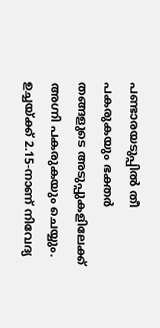പണ്ടാരയടുപ്പിൽ തീ പകരുകയും ഭക്തർ തങ്ങളുടെ അടുപ്പുകളിലേക്ക് അഗ്നി പകരുകയും ചെയ്യും. ഉച്ചയ്ക്ക് 2.15-നാണ് നിവേദ്യ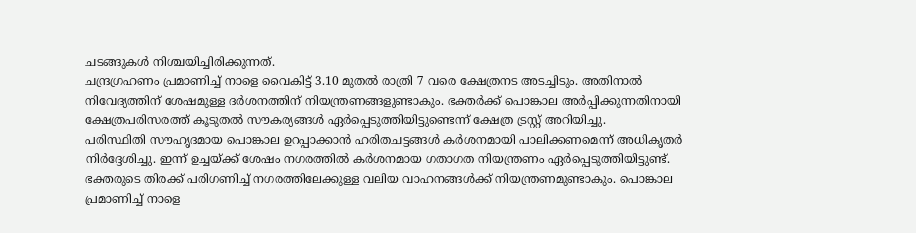ചടങ്ങുകൾ നിശ്ചയിച്ചിരിക്കുന്നത്.
ചന്ദ്രഗ്രഹണം പ്രമാണിച്ച് നാളെ വൈകിട്ട് 3.10 മുതൽ രാത്രി 7 വരെ ക്ഷേത്രനട അടച്ചിടും. അതിനാൽ നിവേദ്യത്തിന് ശേഷമുള്ള ദർശനത്തിന് നിയന്ത്രണങ്ങളുണ്ടാകും. ഭക്തർക്ക് പൊങ്കാല അർപ്പിക്കുന്നതിനായി ക്ഷേത്രപരിസരത്ത് കൂടുതൽ സൗകര്യങ്ങൾ ഏർപ്പെടുത്തിയിട്ടുണ്ടെന്ന് ക്ഷേത്ര ട്രസ്റ്റ് അറിയിച്ചു.
പരിസ്ഥിതി സൗഹൃദമായ പൊങ്കാല ഉറപ്പാക്കാൻ ഹരിതചട്ടങ്ങൾ കർശനമായി പാലിക്കണമെന്ന് അധികൃതർ നിർദ്ദേശിച്ചു. ഇന്ന് ഉച്ചയ്ക്ക് ശേഷം നഗരത്തിൽ കർശനമായ ഗതാഗത നിയന്ത്രണം ഏർപ്പെടുത്തിയിട്ടുണ്ട്. ഭക്തരുടെ തിരക്ക് പരിഗണിച്ച് നഗരത്തിലേക്കുള്ള വലിയ വാഹനങ്ങൾക്ക് നിയന്ത്രണമുണ്ടാകും. പൊങ്കാല പ്രമാണിച്ച് നാളെ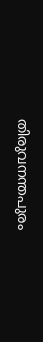തിരുവനന്തപുരം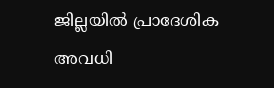ജില്ലയിൽ പ്രാദേശിക അവധി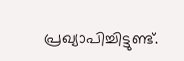പ്രഖ്യാപിച്ചിട്ടുണ്ട്.